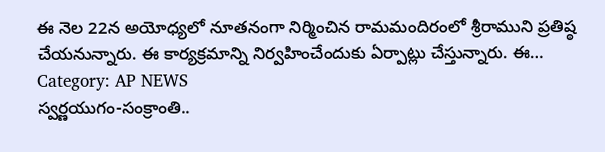ఈ నెల 22న అయోధ్యలో నూతనంగా నిర్మించిన రామమందిరంలో శ్రీరాముని ప్రతిష్ఠ చేయనున్నారు. ఈ కార్యక్రమాన్ని నిర్వహించేందుకు ఏర్పాట్లు చేస్తున్నారు. ఈ…
Category: AP NEWS
స్వర్ణయుగం-సంక్రాంతి..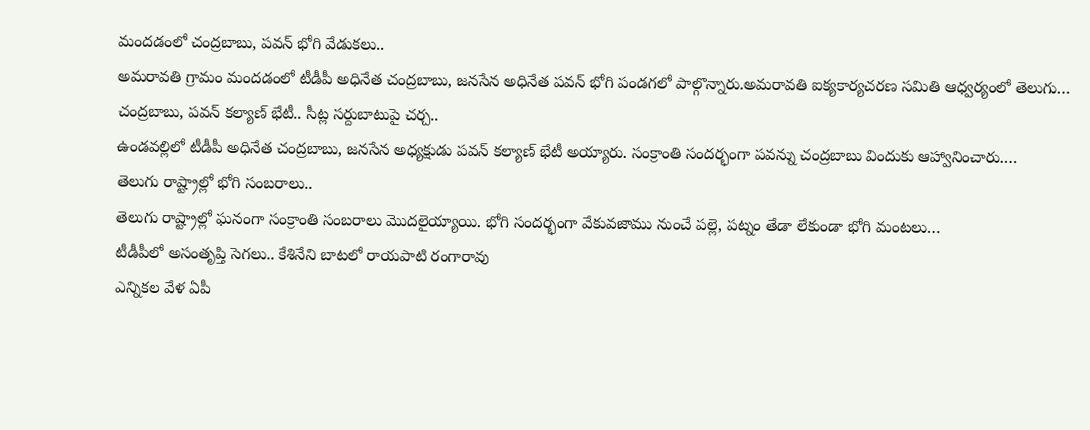మందడంలో చంద్రబాబు, పవన్ భోగి వేడుకలు..
అమరావతి గ్రామం మందడంలో టీడీపీ అధినేత చంద్రబాబు, జనసేన అధినేత పవన్ భోగి పండగలో పాల్గొన్నారు.అమరావతి ఐక్యకార్యచరణ సమితి ఆధ్వర్యంలో తెలుగు…
చంద్రబాబు, పవన్ కల్యాణ్ భేటీ.. సీట్ల సర్దుబాటుపై చర్చ..
ఉండవల్లిలో టీడీపీ అధినేత చంద్రబాబు, జనసేన అధ్యక్షుడు పవన్ కల్యాణ్ భేటీ అయ్యారు. సంక్రాంతి సందర్భంగా పవన్ను చంద్రబాబు విందుకు ఆహ్వానించారు.…
తెలుగు రాష్ట్రాల్లో భోగి సంబరాలు..
తెలుగు రాష్ట్రాల్లో ఘనంగా సంక్రాంతి సంబరాలు మొదలైయ్యాయి. భోగి సందర్భంగా వేకువజాము నుంచే పల్లె, పట్నం తేడా లేకుండా భోగి మంటలు…
టీడీపీలో అసంతృప్తి సెగలు.. కేశినేని బాటలో రాయపాటి రంగారావు
ఎన్నికల వేళ ఏపీ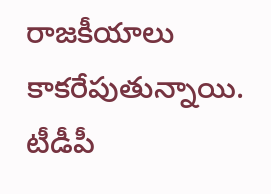రాజకీయాలు కాకరేపుతున్నాయి. టీడీపీ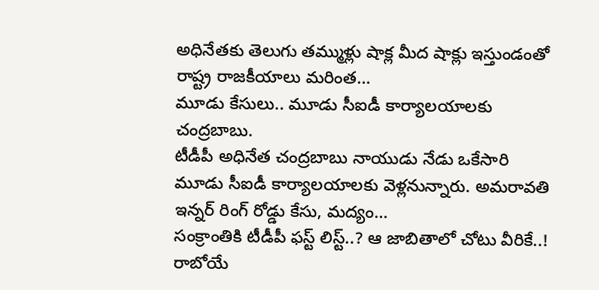అధినేతకు తెలుగు తమ్ముళ్లు షాక్ల మీద షాక్లు ఇస్తుండంతో రాష్ట్ర రాజకీయాలు మరింత…
మూడు కేసులు.. మూడు సీఐడీ కార్యాలయాలకు చంద్రబాబు.
టీడీపీ అధినేత చంద్రబాబు నాయుడు నేడు ఒకేసారి మూడు సీఐడీ కార్యాలయాలకు వెళ్లనున్నారు. అమరావతి ఇన్నర్ రింగ్ రోడ్డు కేసు, మద్యం…
సంక్రాంతికి టీడీపీ ఫస్ట్ లిస్ట్..? ఆ జాబితాలో చోటు వీరికే..!
రాబోయే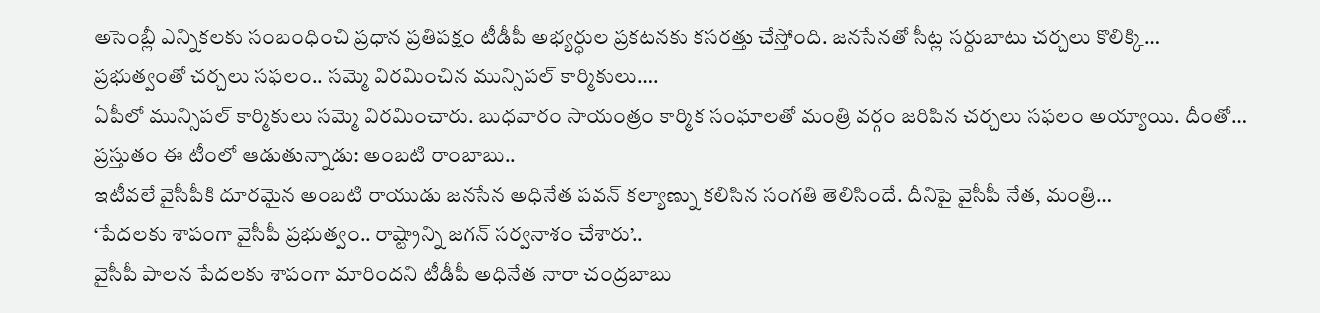అసెంబ్లీ ఎన్నికలకు సంబంధించి ప్రధాన ప్రతిపక్షం టీడీపీ అభ్యర్ధుల ప్రకటనకు కసరత్తు చేస్తోంది. జనసేనతో సీట్ల సర్దుబాటు చర్చలు కొలిక్కి…
ప్రభుత్వంతో చర్చలు సఫలం.. సమ్మె విరమించిన మున్సిపల్ కార్మికులు….
ఏపీలో మున్సిపల్ కార్మికులు సమ్మె విరమించారు. బుధవారం సాయంత్రం కార్మిక సంఘాలతో మంత్రి వర్గం జరిపిన చర్చలు సఫలం అయ్యాయి. దీంతో…
ప్రస్తుతం ఈ టీంలో ఆడుతున్నాడు: అంబటి రాంబాబు..
ఇటీవలే వైసీపీకి దూరమైన అంబటి రాయుడు జనసేన అధినేత పవన్ కల్యాణ్ను కలిసిన సంగతి తెలిసిందే. దీనిపై వైసీపీ నేత, మంత్రి…
‘పేదలకు శాపంగా వైసీపీ ప్రభుత్వం.. రాష్ట్రాన్ని జగన్ సర్వనాశం చేశారు’..
వైసీపీ పాలన పేదలకు శాపంగా మారిందని టీడీపీ అధినేత నారా చంద్రబాబు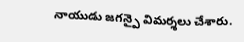నాయుడు జగన్పై విమర్శలు చేశారు.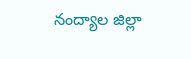నంద్యాల జిల్లా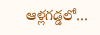ఆళ్లగడ్డలో…